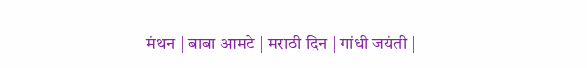मंथन | बाबा आमटे | मराठी दिन | गांधी जयंती |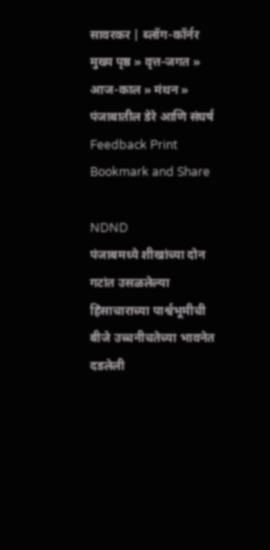सावरकर | ब्लॉग-कॉर्नर
मुख्य पृष्ठ » वृत्त-जगत » आज-काल » मंथन » पंजाबातील डेरे आणि संघर्ष
Feedback Print Bookmark and Share

NDND
पंजाबमध्ये शीखांच्या दोन गटांत उसळलेल्या हिंसाचाराच्या पार्श्वभूमीची बीजे उच्चनीचतेच्या भावनेत दडलेली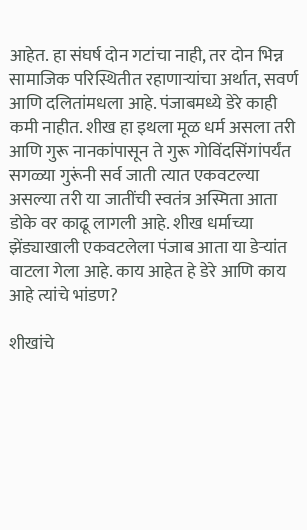आहेत. हा संघर्ष दोन गटांचा नाही, तर दोन भिन्न सामाजिक परिस्थितीत रहाणार्‍यांचा अर्थात, सवर्ण आणि दलितांमधला आहे. पंजाबमध्ये डेरे काही कमी नाहीत. शीख हा इथला मूळ धर्म असला तरी आणि गुरू नानकांपासून ते गुरू गोविंदसिंगांपर्यंत सगळ्या गुरूंनी सर्व जाती त्यात एकवटल्या असल्या तरी या जातींची स्वतंत्र अस्मिता आता डोके वर काढू लागली आहे. शीख धर्माच्या झेंड्याखाली एकवटलेला पंजाब आता या डेर्‍यांत वाटला गेला आहे. काय आहेत हे डेरे आणि काय आहे त्यांचे भांडण?

शीखांचे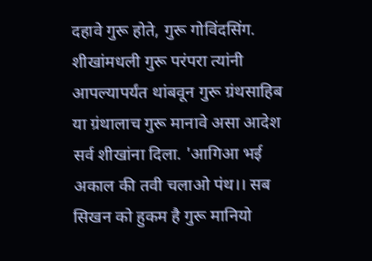दहावे गुरू होते, गुरू गोविंदसिंग. शीखांमधली गुरू परंपरा त्यांनी आपल्यापर्यंत थांबवून गुरू ग्रंथसाहिब या ग्रंथालाच गुरू मानावे असा आदेश सर्व शीखांना दिला. 'आगिआ भई अकाल की तवी चलाओ पंथ।। सब सिखन को हुकम है गुरू म‍ानियो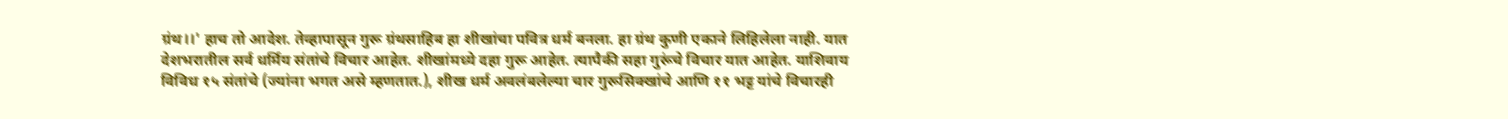ग्रंथ।।' हाच तो आदेश. तेव्हापासून गुरू ग्रंथसाहिब हा शीखांचा पवित्र धर्म बनला. हा ग्रंथ कुणी एकाने लिहिलेला नाही. यात देशभरातील सर्व धर्मिय संतांचे विचार आहेत. शीखांमध्ये दहा गुरू आहेत. त्यापैकी सहा गुरूंचे विचार यात आहेत. याशिवाय विविध १५ संतांचे (ज्यांना भगत असे म्हणतात.), शीख धर्म अवलंबलेल्या चार गुरूसिक्खांचे आणि ११ भट्ट यांचे विचारही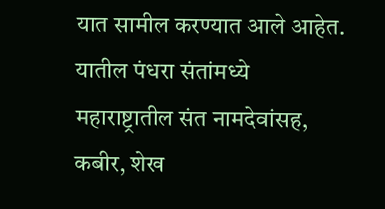यात सामील करण्यात आले आहेत. यातील पंधरा संतांमध्ये महाराष्ट्रातील संत नामदेवांसह, कबीर, शेख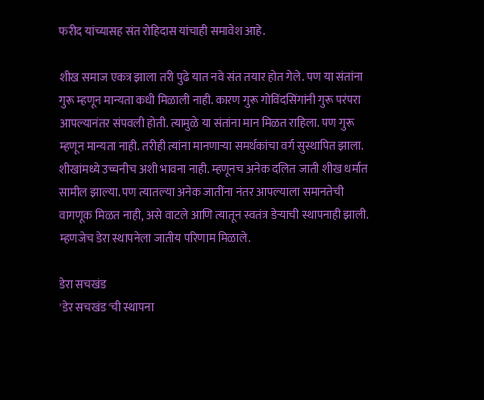फरीद यांच्यासह संत रोहिदास यांचाही समावेश आहे.

शीख समाज एकत्र झाला तरी पुढे यात नवे संत तयार होत गेले. पण या संतांना गुरू म्हणून मान्यता कधी मिळाली नाही. कारण गुरू गोविंदसिंगांनी गुरू परंपरा आपल्यानंतर संपवली होती. त्यामुळे या संतांना मान मिळत राहिला. पण गुरू म्हणून मान्यता नाही. तरीही त्यांना मानणार्‍या समर्थकांचा वर्ग सुस्थापित झाला. शीखांमध्ये उच्चनीच अशी भावना नाही. म्हणूनच अनेक दलित जाती शीख धर्मात सामील झाल्या. पण त्यातल्या अनेक जातींना नंतर आपल्याला समानतेची वागणूक मिळत नाही, असे वाटले आणि त्यातून स्वतंत्र डेर्‍याची स्थापनाही झाली. म्हणजेच डेरा स्थापनेला जातीय परिणाम मिळाले.

डेरा सचखंड
'डेर सचखंड'ची स्थापना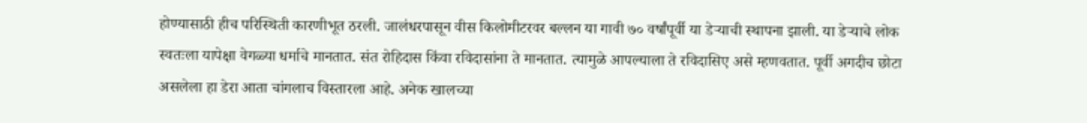होण्यासाठी हीच परिस्थिती कारणीभूत ठरली. जालंधरपासून वीस किलोमीटरवर बल्लन या गावी ७० वर्षांपूर्वी या डेर्‍याची स्थापना झाली. या डेर्‍याचे लोक स्वतःला यापेक्षा वेगळ्या धर्माचे मानतात. संत रोहिदास किंवा रविदासांना ते मानतात. त्यामुळे आपल्याला ते रविदासिए असे म्हणवतात. पूर्वी अगदीच छोटा असलेला हा डेरा आता चांगलाच विस्तारला आहे. अनेक खालच्या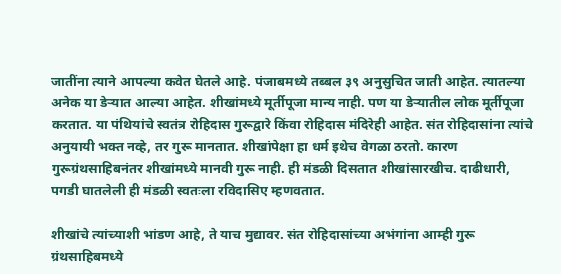जातींना त्याने आपल्या कवेत घेतले आहे. पंजाबमध्ये तब्बल ३९ अनुसुचित जाती आहेत. त्यातल्या अनेक या डेर्‍यात आल्या आहेत. शीखांमध्ये मूर्तीपूजा मान्य नाही. पण या डेर्‍यातील लोक मूर्तीपूजा करतात. या पंथियांचे स्वतंत्र रोहिदास गुरूद्वारे किंवा रोहिदास मंदिरेही आहेत. संत रोहिदासांना त्यांचे अनुयायी भक्त नव्हे, तर गुरू मानतात. शीखांपेक्षा हा धर्म इथेच वेगळा ठरतो. कारण गुरूग्रंथसाहिबनंतर शीखांमध्ये मानवी गुरू नाही. ही मंडळी दिसतात शीखांसारखीच. दाढीधारी, पगडी घातलेली ही मंडळी स्वतःला रविदासिए म्हणवतात.

शीखांचे त्यांच्याशी भांडण आहे, ते याच मुद्यावर. संत रोहिदासांच्या अभंगांना आम्ही गुरू ग्रंथसाहिबमध्ये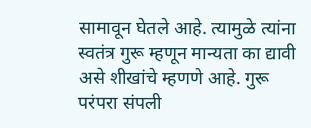सामावून घेतले आहे. त्यामुळे त्यांना स्वतंत्र गुरू म्हणून मान्यता का द्यावी असे शीखांचे म्हणणे आहे. गुरू परंपरा संपली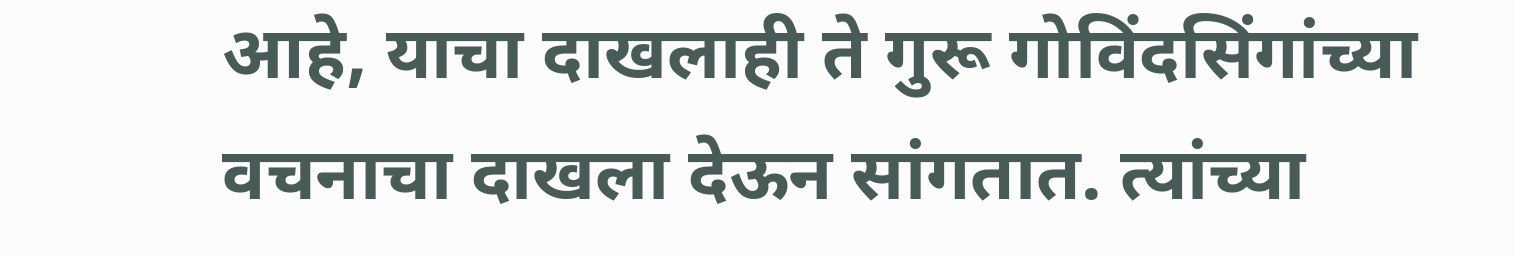आहे, याचा दाखलाही ते गुरू गोविंदसिंगांच्या वचनाचा दाखला देऊन सांगतात. त्यांच्या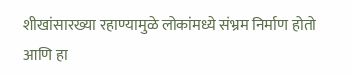शीखांसारख्या रहाण्यामुळे लोकांमध्ये संभ्रम निर्माण होतो आणि हा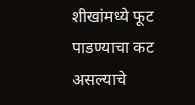शीखांमध्ये फूट पाडण्याचा कट असल्याचे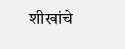शीखांचे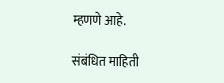म्हणणे आहे.

संबंधित माहिती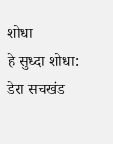शोधा
हे सुध्दा शोधा: डेरा सचखंड